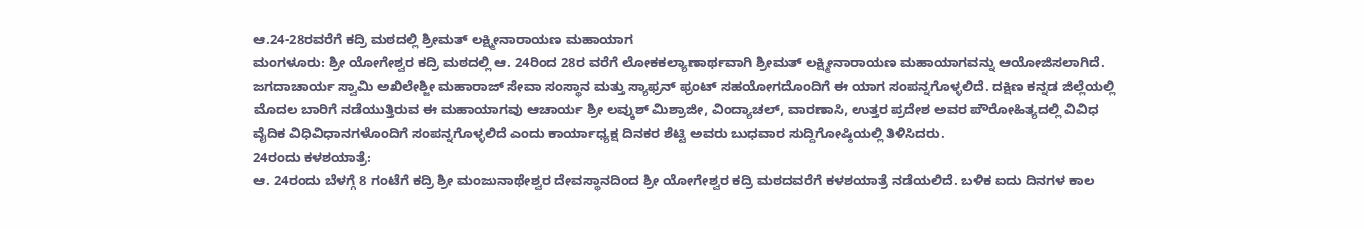ಆ.24-28ರವರೆಗೆ ಕದ್ರಿ ಮಠದಲ್ಲಿ ಶ್ರೀಮತ್ ಲಕ್ಷ್ಮೀನಾರಾಯಣ ಮಹಾಯಾಗ
ಮಂಗಳೂರು: ಶ್ರೀ ಯೋಗೇಶ್ವರ ಕದ್ರಿ ಮಠದಲ್ಲಿ ಆ. 24ರಿಂದ 28ರ ವರೆಗೆ ಲೋಕಕಲ್ಯಾಣಾರ್ಥವಾಗಿ ಶ್ರೀಮತ್ ಲಕ್ಷ್ಮೀನಾರಾಯಣ ಮಹಾಯಾಗವನ್ನು ಆಯೋಜಿಸಲಾಗಿದೆ.
ಜಗದಾಚಾರ್ಯ ಸ್ವಾಮಿ ಅಖಿಲೇಶ್ಜೀ ಮಹಾರಾಜ್ ಸೇವಾ ಸಂಸ್ಥಾನ ಮತ್ತು ಸ್ಯಾಫ್ರನ್ ಫ್ರಂಟ್ ಸಹಯೋಗದೊಂದಿಗೆ ಈ ಯಾಗ ಸಂಪನ್ನಗೊಳ್ಳಲಿದೆ. ದಕ್ಷಿಣ ಕನ್ನಡ ಜಿಲ್ಲೆಯಲ್ಲಿ ಮೊದಲ ಬಾರಿಗೆ ನಡೆಯುತ್ತಿರುವ ಈ ಮಹಾಯಾಗವು ಆಚಾರ್ಯ ಶ್ರೀ ಲವ್ಕುಶ್ ಮಿಶ್ರಾಜೀ, ವಿಂದ್ಯಾಚಲ್, ವಾರಣಾಸಿ, ಉತ್ತರ ಪ್ರದೇಶ ಅವರ ಪೌರೋಹಿತ್ಯದಲ್ಲಿ ವಿವಿಧ ವೈದಿಕ ವಿಧಿವಿಧಾನಗಳೊಂದಿಗೆ ಸಂಪನ್ನಗೊಳ್ಳಲಿದೆ ಎಂದು ಕಾರ್ಯಾಧ್ಯಕ್ಷ ದಿನಕರ ಶೆಟ್ಟಿ ಅವರು ಬುಧವಾರ ಸುದ್ದಿಗೋಷ್ಠಿಯಲ್ಲಿ ತಿಳಿಸಿದರು.
24ರಂದು ಕಳಶಯಾತ್ರೆ:
ಆ. 24ರಂದು ಬೆಳಗ್ಗೆ 8 ಗಂಟೆಗೆ ಕದ್ರಿ ಶ್ರೀ ಮಂಜುನಾಥೇಶ್ವರ ದೇವಸ್ಥಾನದಿಂದ ಶ್ರೀ ಯೋಗೇಶ್ವರ ಕದ್ರಿ ಮಠದವರೆಗೆ ಕಳಶಯಾತ್ರೆ ನಡೆಯಲಿದೆ. ಬಳಿಕ ಐದು ದಿನಗಳ ಕಾಲ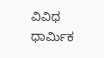ವಿವಿಧ ಧಾರ್ಮಿಕ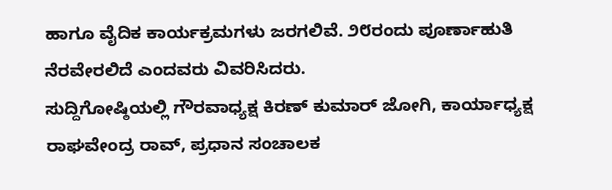ಹಾಗೂ ವೈದಿಕ ಕಾರ್ಯಕ್ರಮಗಳು ಜರಗಲಿವೆ. ೨೮ರಂದು ಪೂರ್ಣಾಹುತಿ ನೆರವೇರಲಿದೆ ಎಂದವರು ವಿವರಿಸಿದರು.
ಸುದ್ದಿಗೋಷ್ಠಿಯಲ್ಲಿ ಗೌರವಾಧ್ಯಕ್ಷ ಕಿರಣ್ ಕುಮಾರ್ ಜೋಗಿ, ಕಾರ್ಯಾಧ್ಯಕ್ಷ ರಾಘವೇಂದ್ರ ರಾವ್, ಪ್ರಧಾನ ಸಂಚಾಲಕ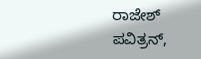ರಾಜೇಶ್ ಪವಿತ್ರನ್,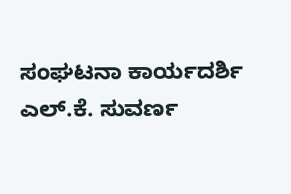ಸಂಘಟನಾ ಕಾರ್ಯದರ್ಶಿ ಎಲ್.ಕೆ. ಸುವರ್ಣ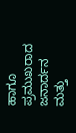ಹಾಗೂ ಪ್ರಮುಖರಾದ ಜನಾರ್ದನ ಮತ್ತು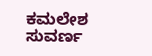ಕಮಲೇಶ ಸುವರ್ಣ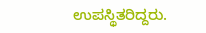ಉಪಸ್ಥಿತರಿದ್ದರು.